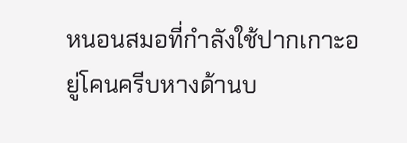หนอนสมอที่กำลังใช้ปากเกาะอยู่โคนครีบหางด้านบ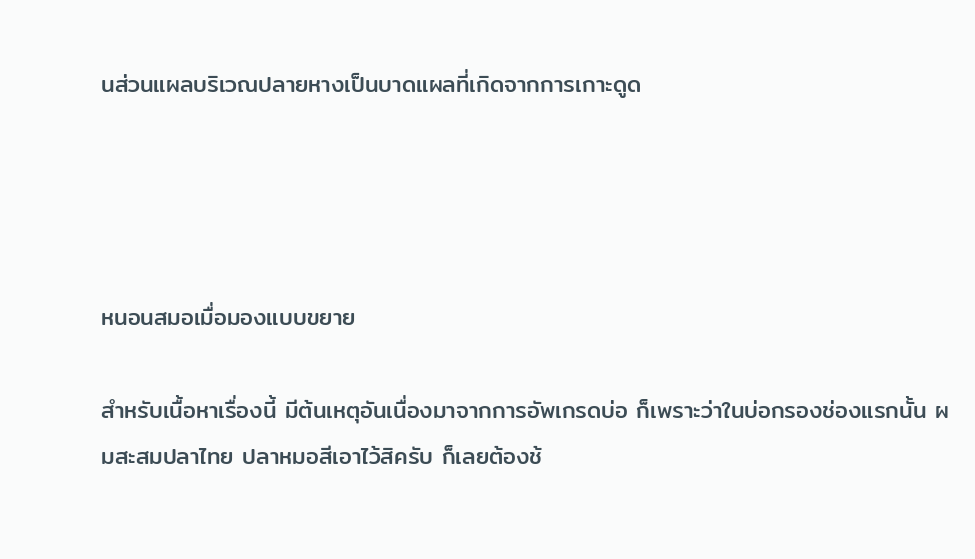นส่วนแผลบริเวณปลายหางเป็นบาดแผลที่เกิดจากการเกาะดูด




หนอนสมอเมื่อมองแบบขยาย

สำหรับเนื้อหาเรื่องนี้ มีต้นเหตุอันเนื่องมาจากการอัพเกรดบ่อ ก็เพราะว่าในบ่อกรองช่องแรกนั้น ผมสะสมปลาไทย ปลาหมอสีเอาไว้สิครับ ก็เลยต้องช้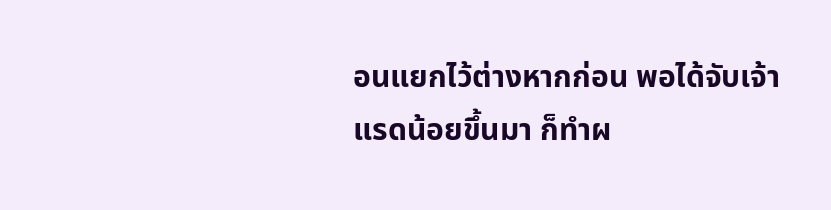อนแยกไว้ต่างหากก่อน พอได้จับเจ้าแรดน้อยขึ้นมา ก็ทำผ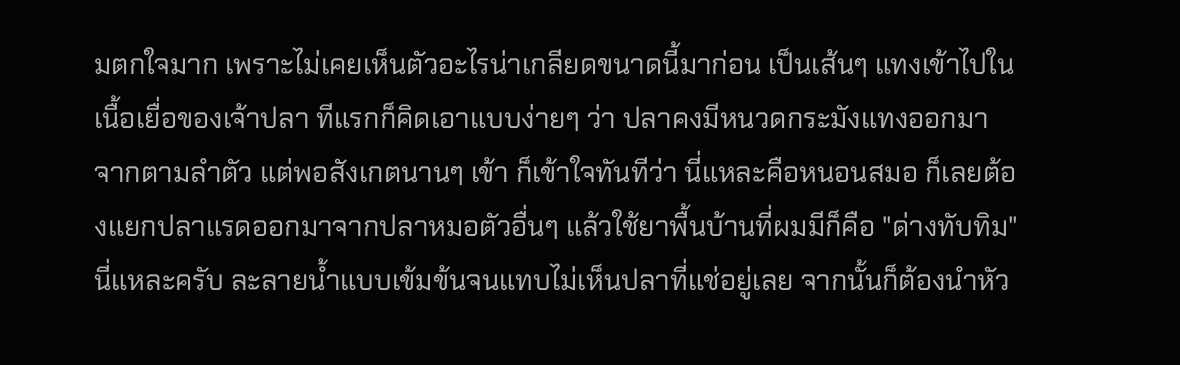มตกใจมาก เพราะไม่เคยเห็นตัวอะไรน่าเกลียดขนาดนี้มาก่อน เป็นเส้นๆ แทงเข้าไปในเนื้อเยื่อของเจ้าปลา ทีแรกก็คิดเอาแบบง่ายๆ ว่า ปลาคงมีหนวดกระมังแทงออกมาจากตามลำตัว แต่พอสังเกตนานๆ เข้า ก็เข้าใจทันทีว่า นี่แหละคือหนอนสมอ ก็เลยต้องแยกปลาแรดออกมาจากปลาหมอตัวอื่นๆ แล้วใช้ยาพื้นบ้านที่ผมมีก็คือ "ด่างทับทิม" นี่แหละครับ ละลายน้ำแบบเข้มข้นจนแทบไม่เห็นปลาที่แช่อยู่เลย จากนั้นก็ต้องนำหัว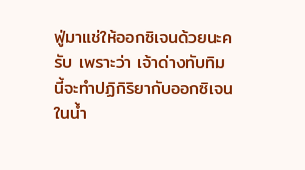ฟู่มาแช่ให้ออกซิเจนด้วยนะครับ เพราะว่า เจ้าด่างทับทิมนี้จะทำปฏิกิริยากับออกซิเจนในน้ำ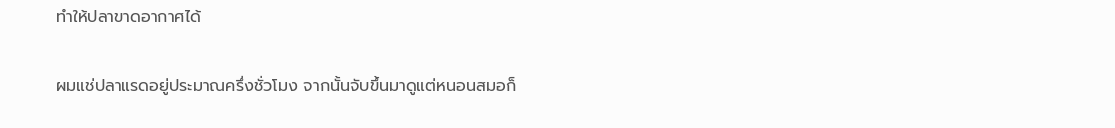ทำให้ปลาขาดอากาศได้


ผมแช่ปลาแรดอยู่ประมาณครึ่งชั่วโมง จากนั้นจับขึ้นมาดูแต่หนอนสมอก็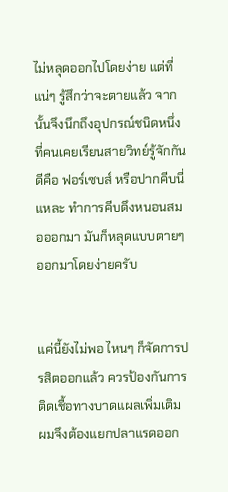ไม่หลุดออกไปโดยง่าย แต่ที่แน่ๆ รู้สึกว่าจะตายแล้ว จากนั้นจึงนึกถึงอุปกรณ์ชนิดหนึ่ง ที่คนเคยเรียนสายวิทย์รู้จักกันดีคือ ฟอร์เซบส์ หรือปากคีบนี่แหละ ทำการคีบดึงหนอนสมอออกมา มันก็หลุดแบบตายๆ ออกมาโดยง่ายครับ


แค่นี้ยังไม่พอ ไหนๆ ก็จัดการปรสิตออกแล้ว ควรป้องกันการติดเชื้อทางบาดแผลเพิ่มเติม ผมจึงต้องแยกปลาแรดออก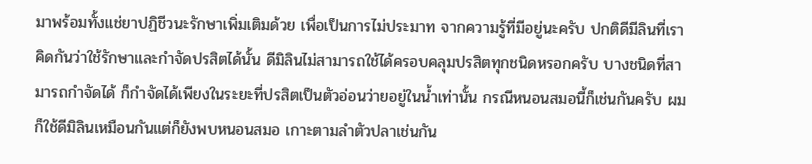มาพร้อมทั้งแช่ยาปฏิชีวนะรักษาเพิ่มเติมด้วย เพื่อเป็นการไม่ประมาท จากความรู้ที่มีอยู่นะครับ ปกติดีมีลินที่เราคิดกันว่าใช้รักษาและกำจัดปรสิตได้นั้น ดีมิลินไม่สามารถใช้ได้ครอบคลุมปรสิตทุกชนิดหรอกครับ บางชนิดที่สามารถกำจัดได้ ก็กำจัดได้เพียงในระยะที่ปรสิตเป็นตัวอ่อนว่ายอยู่ในน้ำเท่านั้น กรณีหนอนสมอนี้ก็เช่นกันครับ ผมก็ใช้ดีมิลินเหมือนกันแต่ก็ยังพบหนอนสมอ เกาะตามลำตัวปลาเช่นกัน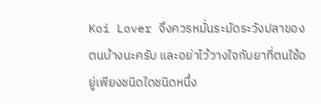Koi Lover จึงควรหมั่นระมัดระวังปลาของตนบ้างนะครับ และอย่าไว้วางใจกับยาที่ตนใช้อยู่เพียงชนิดใดชนิดหนึ่ง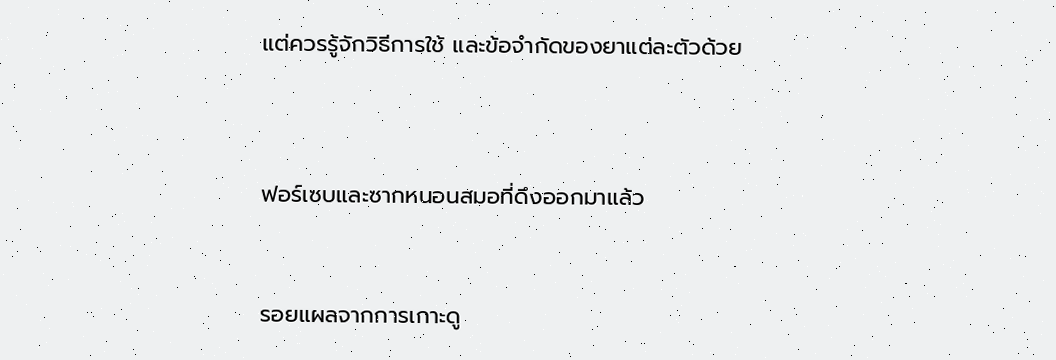แต่ควรรู้จักวิธีการใช้ และข้อจำกัดของยาแต่ละตัวด้วย




ฟอร์เซบและซากหนอนสมอที่ดึงออกมาแล้ว



รอยแผลจากการเกาะดู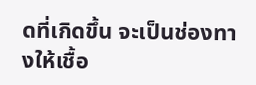ดที่เกิดขึ้น จะเป็นช่องทางให้เชื้อ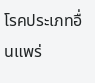โรคประเภทอื่นแพร่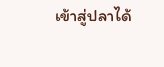เข้าสู่ปลาได้